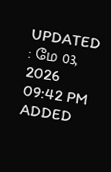UPDATED : மே 03, 2026 09:42 PM
ADDED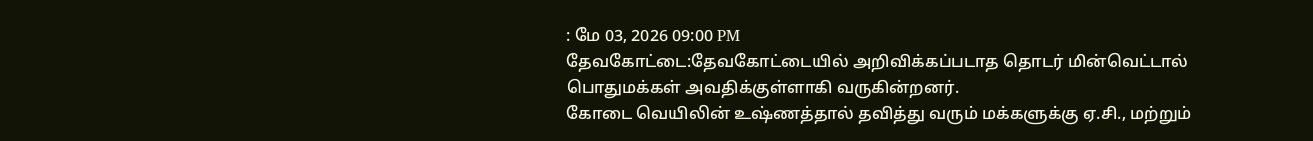: மே 03, 2026 09:00 PM
தேவகோட்டை:தேவகோட்டையில் அறிவிக்கப்படாத தொடர் மின்வெட்டால் பொதுமக்கள் அவதிக்குள்ளாகி வருகின்றனர்.
கோடை வெயிலின் உஷ்ணத்தால் தவித்து வரும் மக்களுக்கு ஏ.சி., மற்றும்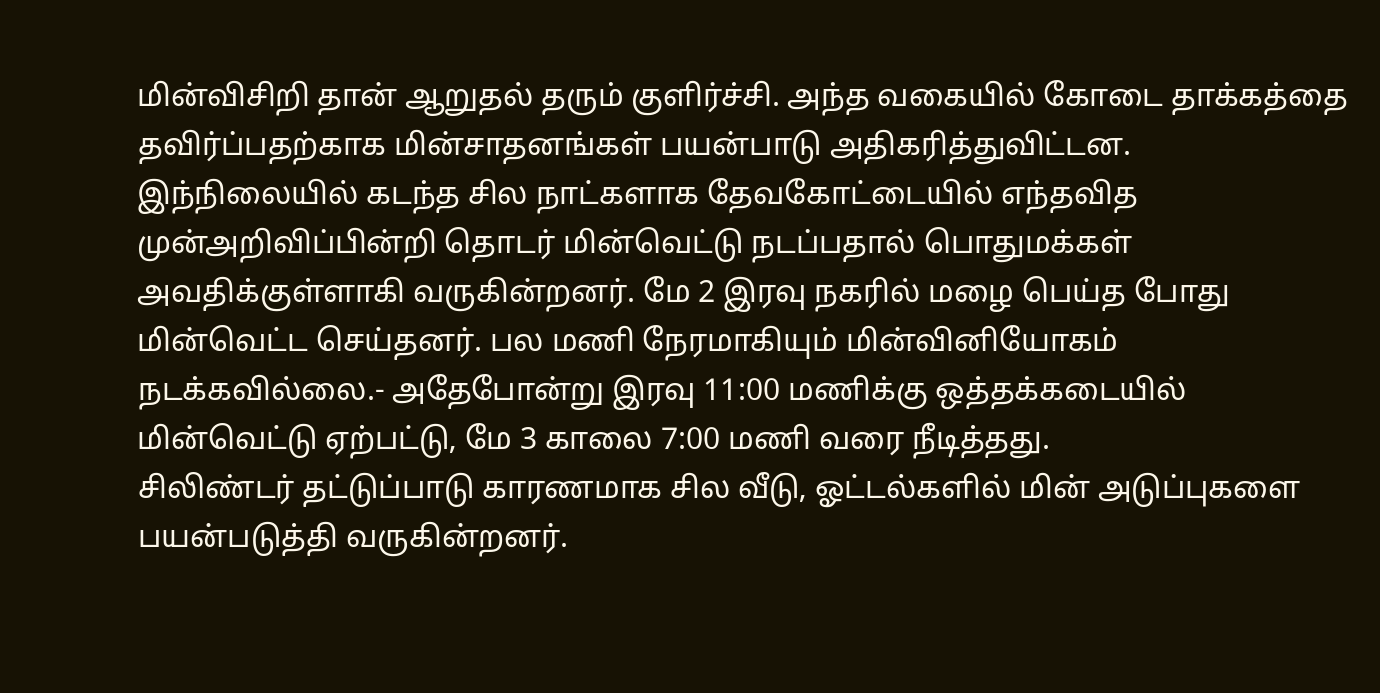மின்விசிறி தான் ஆறுதல் தரும் குளிர்ச்சி. அந்த வகையில் கோடை தாக்கத்தை தவிர்ப்பதற்காக மின்சாதனங்கள் பயன்பாடு அதிகரித்துவிட்டன.
இந்நிலையில் கடந்த சில நாட்களாக தேவகோட்டையில் எந்தவித முன்அறிவிப்பின்றி தொடர் மின்வெட்டு நடப்பதால் பொதுமக்கள் அவதிக்குள்ளாகி வருகின்றனர். மே 2 இரவு நகரில் மழை பெய்த போது மின்வெட்ட செய்தனர். பல மணி நேரமாகியும் மின்வினியோகம் நடக்கவில்லை.- அதேபோன்று இரவு 11:00 மணிக்கு ஒத்தக்கடையில் மின்வெட்டு ஏற்பட்டு, மே 3 காலை 7:00 மணி வரை நீடித்தது.
சிலிண்டர் தட்டுப்பாடு காரணமாக சில வீடு, ஓட்டல்களில் மின் அடுப்புகளை பயன்படுத்தி வருகின்றனர்.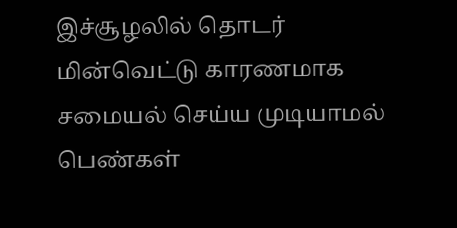இச்சூழலில் தொடர் மின்வெட்டு காரணமாக சமையல் செய்ய முடியாமல் பெண்கள்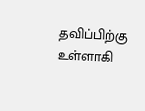தவிப்பிற்கு உள்ளாகி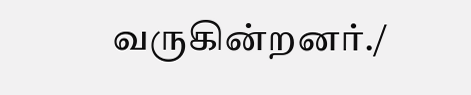வருகின்றனர்./